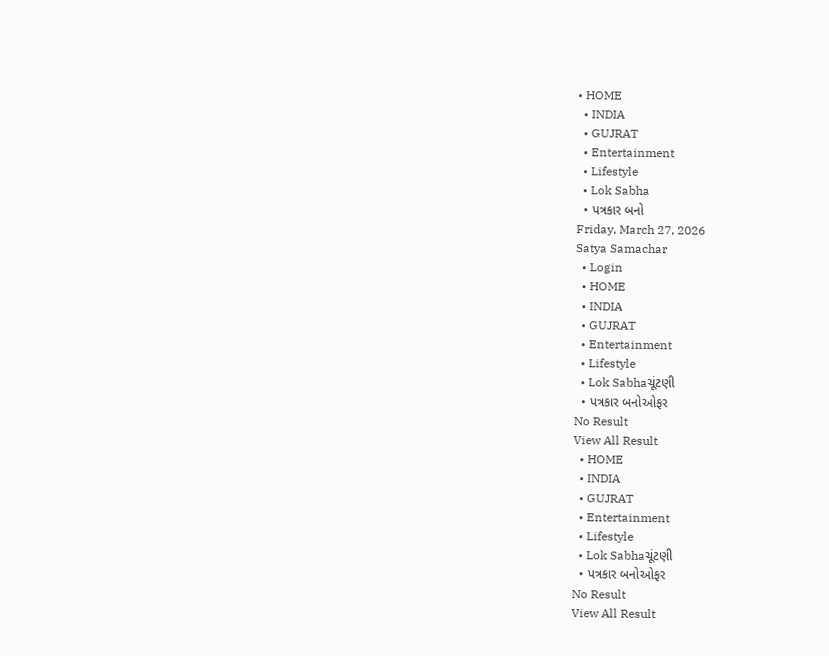• HOME
  • INDIA
  • GUJRAT
  • Entertainment
  • Lifestyle
  • Lok Sabha
  • પત્રકાર બનો
Friday, March 27, 2026
Satya Samachar
  • Login
  • HOME
  • INDIA
  • GUJRAT
  • Entertainment
  • Lifestyle
  • Lok Sabhaચૂંટણી
  • પત્રકાર બનોઓફર
No Result
View All Result
  • HOME
  • INDIA
  • GUJRAT
  • Entertainment
  • Lifestyle
  • Lok Sabhaચૂંટણી
  • પત્રકાર બનોઓફર
No Result
View All Result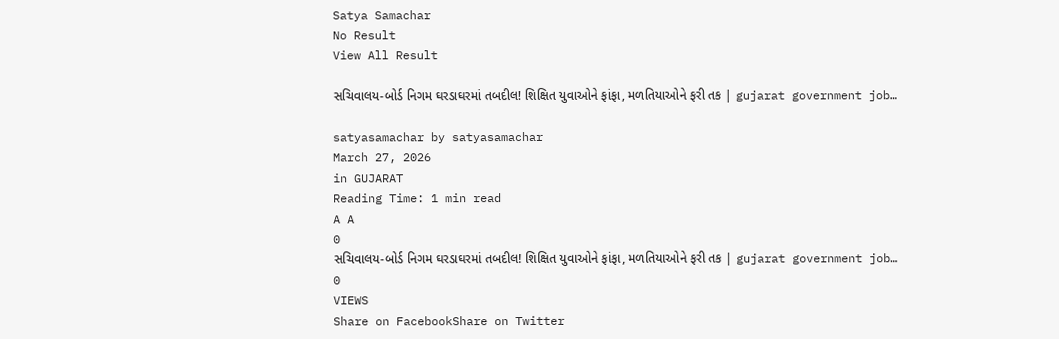Satya Samachar
No Result
View All Result

સચિવાલય-બોર્ડ નિગમ ઘરડાઘરમાં તબદીલ! શિક્ષિત યુવાઓને ફાંફા, મળતિયાઓને ફરી તક | gujarat government job…

satyasamachar by satyasamachar
March 27, 2026
in GUJARAT
Reading Time: 1 min read
A A
0
સચિવાલય-બોર્ડ નિગમ ઘરડાઘરમાં તબદીલ! શિક્ષિત યુવાઓને ફાંફા, મળતિયાઓને ફરી તક | gujarat government job…
0
VIEWS
Share on FacebookShare on Twitter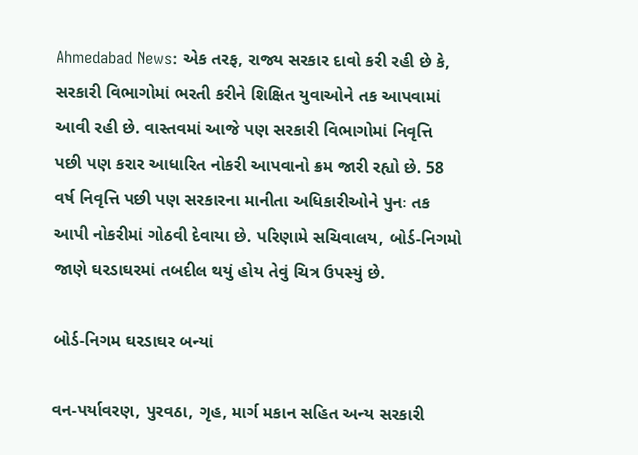Ahmedabad News: એક તરફ, રાજ્ય સરકાર દાવો કરી રહી છે કે, સરકારી વિભાગોમાં ભરતી કરીને શિક્ષિત યુવાઓને તક આપવામાં આવી રહી છે. વાસ્તવમાં આજે પણ સરકારી વિભાગોમાં નિવૃત્તિ પછી પણ કરાર આધારિત નોકરી આપવાનો ક્રમ જારી રહ્યો છે. 58 વર્ષ નિવૃત્તિ પછી પણ સરકારના માનીતા અધિકારીઓને પુનઃ તક આપી નોકરીમાં ગોઠવી દેવાયા છે. પરિણામે સચિવાલય, બોર્ડ-નિગમો જાણે ઘરડાઘરમાં તબદીલ થયું હોય તેવું ચિત્ર ઉપસ્યું છે.

બોર્ડ-નિગમ ઘરડાઘર બન્યાં

વન-પર્યાવરણ, પુરવઠા, ગૃહ, માર્ગ મકાન સહિત અન્ય સરકારી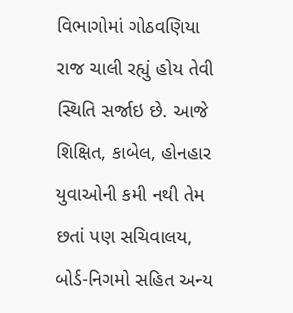વિભાગોમાં ગોઠવણિયા રાજ ચાલી રહ્યું હોય તેવી સ્થિતિ સર્જાઇ છે. આજે શિક્ષિત, કાબેલ, હોનહાર યુવાઓની કમી નથી તેમ છતાં પણ સચિવાલય, બોર્ડ-નિગમો સહિત અન્ય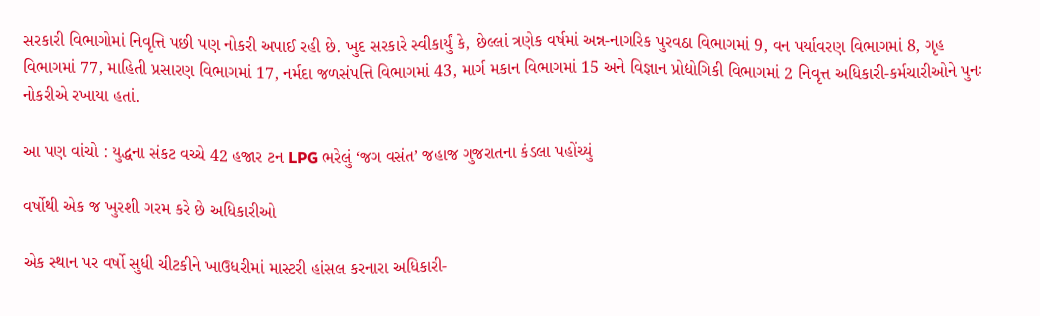સરકારી વિભાગોમાં નિવૃત્તિ પછી પણ નોકરી અપાઈ રહી છે. ખુદ સરકારે સ્વીકાર્યું કે, છેલ્લાં ત્રણેક વર્ષમાં અન્ન-નાગરિક પુરવઠા વિભાગમાં 9, વન પર્યાવરણ વિભાગમાં 8, ગૃહ વિભાગમાં 77, માહિતી પ્રસારણ વિભાગમાં 17, નર્મદા જળસંપત્તિ વિભાગમાં 43, માર્ગ મકાન વિભાગમાં 15 અને વિજ્ઞાન પ્રોદ્યોગિકી વિભાગમાં 2 નિવૃત્ત અધિકારી-કર્મચારીઓને પુનઃ નોકરીએ રખાયા હતાં.

આ પણ વાંચો : યુદ્ધના સંકટ વચ્ચે 42 હજાર ટન LPG ભરેલું ‘જગ વસંત’ જહાજ ગુજરાતના કંડલા પહોંચ્યું

વર્ષોથી એક જ ખુરશી ગરમ કરે છે અધિકારીઓ

એક સ્થાન પર વર્ષો સુધી ચીટકીને ખાઉધરીમાં માસ્ટરી હાંસલ કરનારા અધિકારી-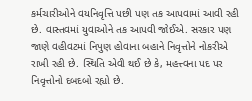કર્મચારીઓને વયનિવૃત્તિ પછી પણ તક આપવામાં આવી રહી છે. વાસ્તવમાં યુવાઓને તક આપવી જોઈએ. સરકાર પણ જાણે વહીવટમાં નિપુણ હોવાના બહાને નિવૃત્તોને નોકરીએ રાખી રહી છે. સ્થિતિ એવી થઈ છે કે, મહત્ત્વના પદ પર નિવૃત્તોનો દબદબો રહ્યો છે.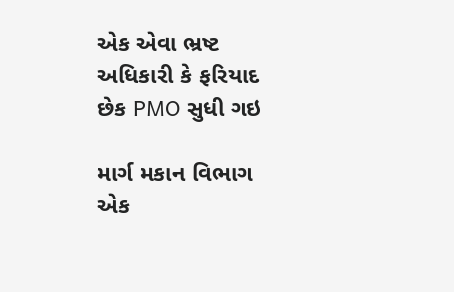એક એવા ભ્રષ્ટ અધિકારી કે ફરિયાદ છેક PMO સુધી ગઇ

માર્ગ મકાન વિભાગ એક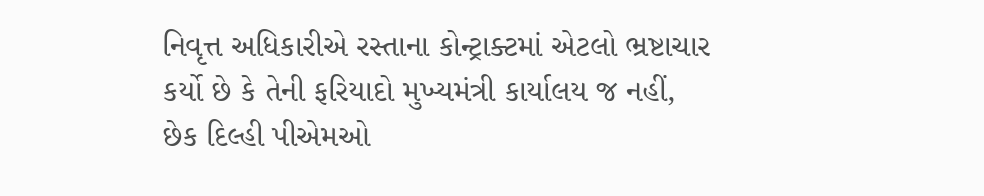નિવૃત્ત અધિકારીએ રસ્તાના કોન્ટ્રાક્ટમાં એટલો ભ્રષ્ટાચાર કર્યો છે કે તેની ફરિયાદો મુખ્યમંત્રી કાર્યાલય જ નહીં, છેક દિલ્હી પીએમઓ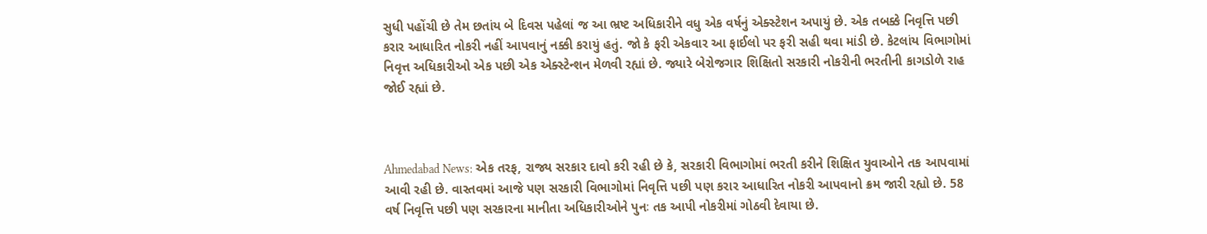સુધી પહોંચી છે તેમ છતાંય બે દિવસ પહેલાં જ આ ભ્રષ્ટ અધિકારીને વધુ એક વર્ષનું એક્સ્ટેશન અપાયું છે. એક તબક્કે નિવૃત્તિ પછી કરાર આધારિત નોકરી નહીં આપવાનું નક્કી કરાયું હતું. જો કે ફરી એકવાર આ ફાઈલો પર ફરી સહી થવા માંડી છે. કેટલાંય વિભાગોમાં નિવૃત્ત અધિકારીઓ એક પછી એક એક્સ્ટેન્શન મેળવી રહ્યાં છે. જ્યારે બેરોજગાર શિક્ષિતો સરકારી નોકરીની ભરતીની કાગડોળે રાહ જોઈ રહ્યાં છે.



Ahmedabad News: એક તરફ, રાજ્ય સરકાર દાવો કરી રહી છે કે, સરકારી વિભાગોમાં ભરતી કરીને શિક્ષિત યુવાઓને તક આપવામાં આવી રહી છે. વાસ્તવમાં આજે પણ સરકારી વિભાગોમાં નિવૃત્તિ પછી પણ કરાર આધારિત નોકરી આપવાનો ક્રમ જારી રહ્યો છે. 58 વર્ષ નિવૃત્તિ પછી પણ સરકારના માનીતા અધિકારીઓને પુનઃ તક આપી નોકરીમાં ગોઠવી દેવાયા છે.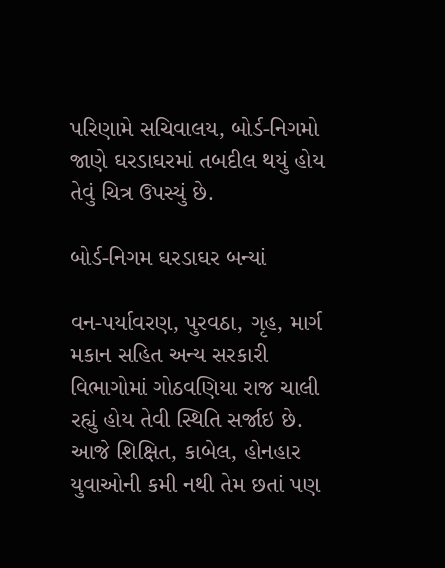પરિણામે સચિવાલય, બોર્ડ-નિગમો જાણે ઘરડાઘરમાં તબદીલ થયું હોય તેવું ચિત્ર ઉપસ્યું છે.

બોર્ડ-નિગમ ઘરડાઘર બન્યાં

વન-પર્યાવરણ, પુરવઠા, ગૃહ, માર્ગ મકાન સહિત અન્ય સરકારી વિભાગોમાં ગોઠવણિયા રાજ ચાલી રહ્યું હોય તેવી સ્થિતિ સર્જાઇ છે. આજે શિક્ષિત, કાબેલ, હોનહાર યુવાઓની કમી નથી તેમ છતાં પણ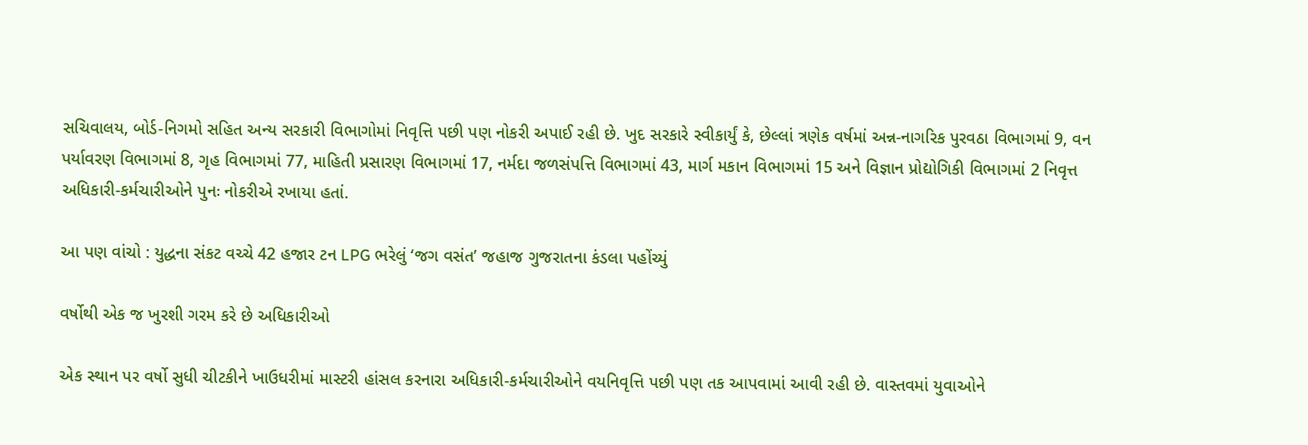સચિવાલય, બોર્ડ-નિગમો સહિત અન્ય સરકારી વિભાગોમાં નિવૃત્તિ પછી પણ નોકરી અપાઈ રહી છે. ખુદ સરકારે સ્વીકાર્યું કે, છેલ્લાં ત્રણેક વર્ષમાં અન્ન-નાગરિક પુરવઠા વિભાગમાં 9, વન પર્યાવરણ વિભાગમાં 8, ગૃહ વિભાગમાં 77, માહિતી પ્રસારણ વિભાગમાં 17, નર્મદા જળસંપત્તિ વિભાગમાં 43, માર્ગ મકાન વિભાગમાં 15 અને વિજ્ઞાન પ્રોદ્યોગિકી વિભાગમાં 2 નિવૃત્ત અધિકારી-કર્મચારીઓને પુનઃ નોકરીએ રખાયા હતાં.

આ પણ વાંચો : યુદ્ધના સંકટ વચ્ચે 42 હજાર ટન LPG ભરેલું ‘જગ વસંત’ જહાજ ગુજરાતના કંડલા પહોંચ્યું

વર્ષોથી એક જ ખુરશી ગરમ કરે છે અધિકારીઓ

એક સ્થાન પર વર્ષો સુધી ચીટકીને ખાઉધરીમાં માસ્ટરી હાંસલ કરનારા અધિકારી-કર્મચારીઓને વયનિવૃત્તિ પછી પણ તક આપવામાં આવી રહી છે. વાસ્તવમાં યુવાઓને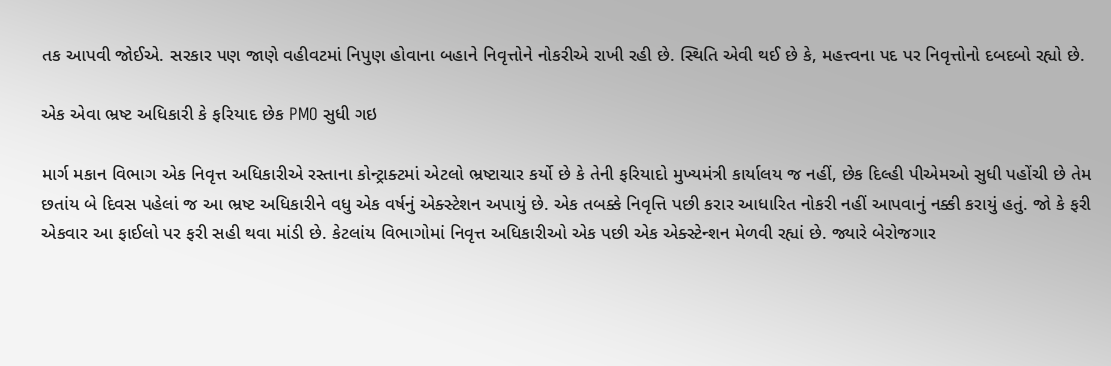તક આપવી જોઈએ. સરકાર પણ જાણે વહીવટમાં નિપુણ હોવાના બહાને નિવૃત્તોને નોકરીએ રાખી રહી છે. સ્થિતિ એવી થઈ છે કે, મહત્ત્વના પદ પર નિવૃત્તોનો દબદબો રહ્યો છે.

એક એવા ભ્રષ્ટ અધિકારી કે ફરિયાદ છેક PMO સુધી ગઇ

માર્ગ મકાન વિભાગ એક નિવૃત્ત અધિકારીએ રસ્તાના કોન્ટ્રાક્ટમાં એટલો ભ્રષ્ટાચાર કર્યો છે કે તેની ફરિયાદો મુખ્યમંત્રી કાર્યાલય જ નહીં, છેક દિલ્હી પીએમઓ સુધી પહોંચી છે તેમ છતાંય બે દિવસ પહેલાં જ આ ભ્રષ્ટ અધિકારીને વધુ એક વર્ષનું એક્સ્ટેશન અપાયું છે. એક તબક્કે નિવૃત્તિ પછી કરાર આધારિત નોકરી નહીં આપવાનું નક્કી કરાયું હતું. જો કે ફરી એકવાર આ ફાઈલો પર ફરી સહી થવા માંડી છે. કેટલાંય વિભાગોમાં નિવૃત્ત અધિકારીઓ એક પછી એક એક્સ્ટેન્શન મેળવી રહ્યાં છે. જ્યારે બેરોજગાર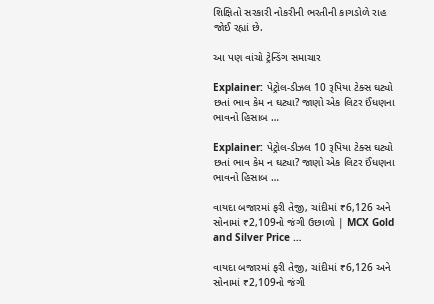શિક્ષિતો સરકારી નોકરીની ભરતીની કાગડોળે રાહ જોઈ રહ્યાં છે.

આ પણ વાંચો ટ્રેન્ડિંગ સમાચાર

Explainer: પેટ્રોલ-ડીઝલ 10 રૂપિયા ટેક્સ ઘટ્યો છતાં ભાવ કેમ ન ઘટ્યા? જાણો એક લિટર ઈંધણના ભાવનો હિસાબ …

Explainer: પેટ્રોલ-ડીઝલ 10 રૂપિયા ટેક્સ ઘટ્યો છતાં ભાવ કેમ ન ઘટ્યા? જાણો એક લિટર ઈંધણના ભાવનો હિસાબ …

વાયદા બજારમાં ફરી તેજી, ચાંદીમાં ₹6,126 અને સોનામાં ₹2,109નો જંગી ઉછાળો | MCX Gold and Silver Price …

વાયદા બજારમાં ફરી તેજી, ચાંદીમાં ₹6,126 અને સોનામાં ₹2,109નો જંગી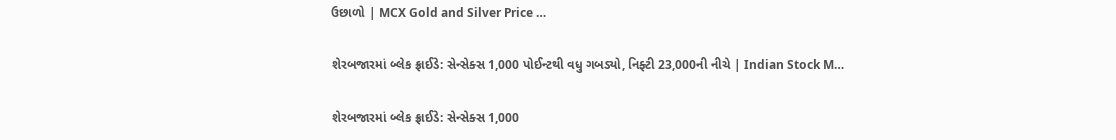ઉછાળો | MCX Gold and Silver Price …

શેરબજારમાં બ્લેક ફ્રાઈડે: સેન્સેક્સ 1,000 પોઈન્ટથી વધુ ગબડ્યો, નિફ્ટી 23,000ની નીચે | Indian Stock M…

શેરબજારમાં બ્લેક ફ્રાઈડે: સેન્સેક્સ 1,000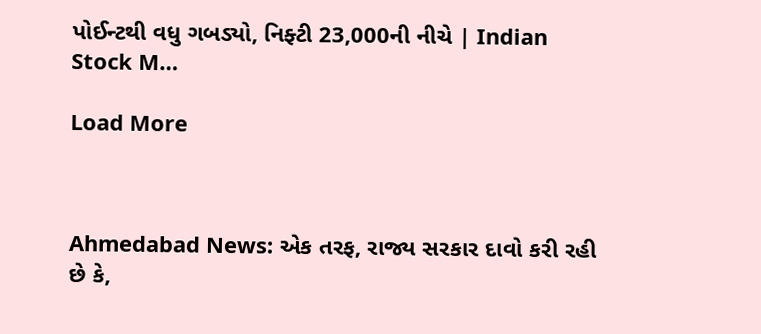પોઈન્ટથી વધુ ગબડ્યો, નિફ્ટી 23,000ની નીચે | Indian Stock M…

Load More



Ahmedabad News: એક તરફ, રાજ્ય સરકાર દાવો કરી રહી છે કે,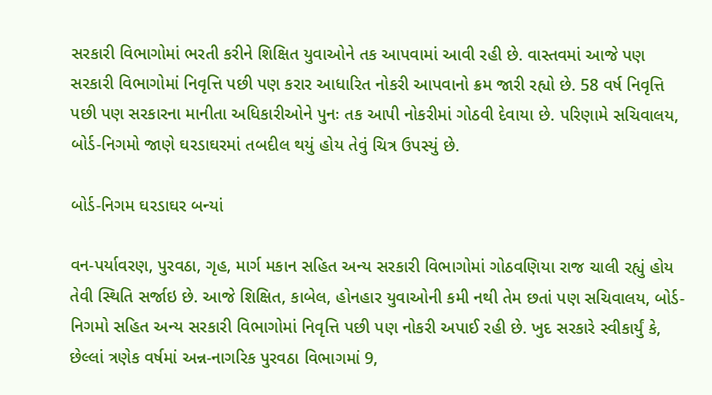સરકારી વિભાગોમાં ભરતી કરીને શિક્ષિત યુવાઓને તક આપવામાં આવી રહી છે. વાસ્તવમાં આજે પણ સરકારી વિભાગોમાં નિવૃત્તિ પછી પણ કરાર આધારિત નોકરી આપવાનો ક્રમ જારી રહ્યો છે. 58 વર્ષ નિવૃત્તિ પછી પણ સરકારના માનીતા અધિકારીઓને પુનઃ તક આપી નોકરીમાં ગોઠવી દેવાયા છે. પરિણામે સચિવાલય, બોર્ડ-નિગમો જાણે ઘરડાઘરમાં તબદીલ થયું હોય તેવું ચિત્ર ઉપસ્યું છે.

બોર્ડ-નિગમ ઘરડાઘર બન્યાં

વન-પર્યાવરણ, પુરવઠા, ગૃહ, માર્ગ મકાન સહિત અન્ય સરકારી વિભાગોમાં ગોઠવણિયા રાજ ચાલી રહ્યું હોય તેવી સ્થિતિ સર્જાઇ છે. આજે શિક્ષિત, કાબેલ, હોનહાર યુવાઓની કમી નથી તેમ છતાં પણ સચિવાલય, બોર્ડ-નિગમો સહિત અન્ય સરકારી વિભાગોમાં નિવૃત્તિ પછી પણ નોકરી અપાઈ રહી છે. ખુદ સરકારે સ્વીકાર્યું કે, છેલ્લાં ત્રણેક વર્ષમાં અન્ન-નાગરિક પુરવઠા વિભાગમાં 9,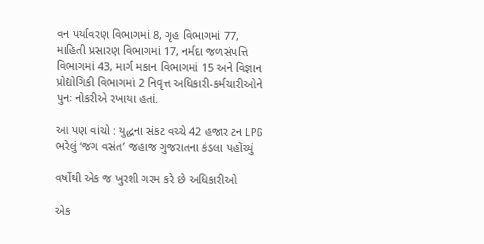વન પર્યાવરણ વિભાગમાં 8, ગૃહ વિભાગમાં 77, માહિતી પ્રસારણ વિભાગમાં 17, નર્મદા જળસંપત્તિ વિભાગમાં 43, માર્ગ મકાન વિભાગમાં 15 અને વિજ્ઞાન પ્રોદ્યોગિકી વિભાગમાં 2 નિવૃત્ત અધિકારી-કર્મચારીઓને પુનઃ નોકરીએ રખાયા હતાં.

આ પણ વાંચો : યુદ્ધના સંકટ વચ્ચે 42 હજાર ટન LPG ભરેલું ‘જગ વસંત’ જહાજ ગુજરાતના કંડલા પહોંચ્યું

વર્ષોથી એક જ ખુરશી ગરમ કરે છે અધિકારીઓ

એક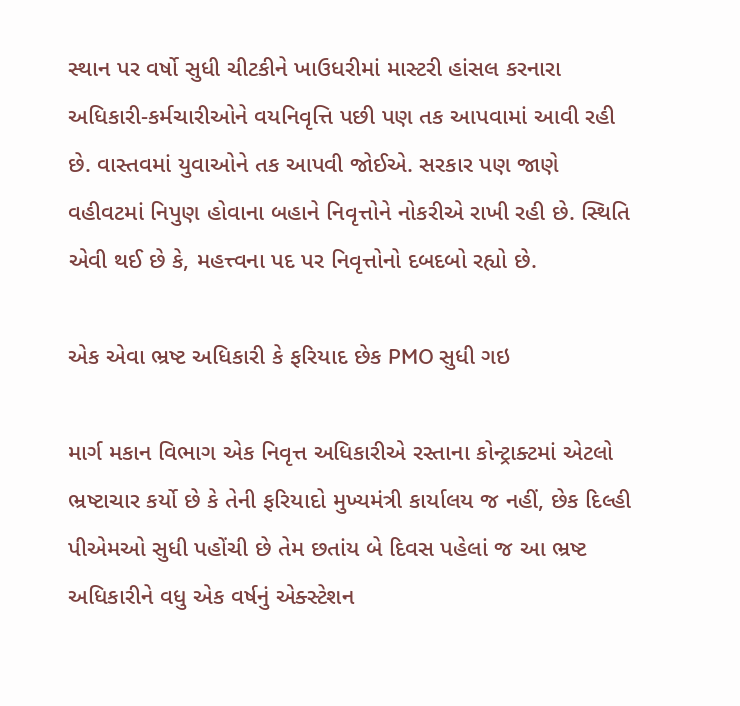સ્થાન પર વર્ષો સુધી ચીટકીને ખાઉધરીમાં માસ્ટરી હાંસલ કરનારા અધિકારી-કર્મચારીઓને વયનિવૃત્તિ પછી પણ તક આપવામાં આવી રહી છે. વાસ્તવમાં યુવાઓને તક આપવી જોઈએ. સરકાર પણ જાણે વહીવટમાં નિપુણ હોવાના બહાને નિવૃત્તોને નોકરીએ રાખી રહી છે. સ્થિતિ એવી થઈ છે કે, મહત્ત્વના પદ પર નિવૃત્તોનો દબદબો રહ્યો છે.

એક એવા ભ્રષ્ટ અધિકારી કે ફરિયાદ છેક PMO સુધી ગઇ

માર્ગ મકાન વિભાગ એક નિવૃત્ત અધિકારીએ રસ્તાના કોન્ટ્રાક્ટમાં એટલો ભ્રષ્ટાચાર કર્યો છે કે તેની ફરિયાદો મુખ્યમંત્રી કાર્યાલય જ નહીં, છેક દિલ્હી પીએમઓ સુધી પહોંચી છે તેમ છતાંય બે દિવસ પહેલાં જ આ ભ્રષ્ટ અધિકારીને વધુ એક વર્ષનું એક્સ્ટેશન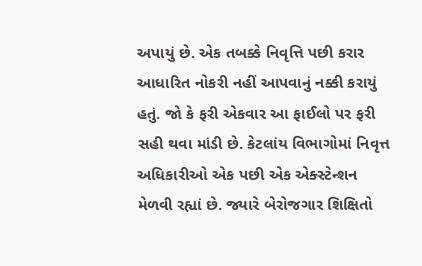અપાયું છે. એક તબક્કે નિવૃત્તિ પછી કરાર આધારિત નોકરી નહીં આપવાનું નક્કી કરાયું હતું. જો કે ફરી એકવાર આ ફાઈલો પર ફરી સહી થવા માંડી છે. કેટલાંય વિભાગોમાં નિવૃત્ત અધિકારીઓ એક પછી એક એક્સ્ટેન્શન મેળવી રહ્યાં છે. જ્યારે બેરોજગાર શિક્ષિતો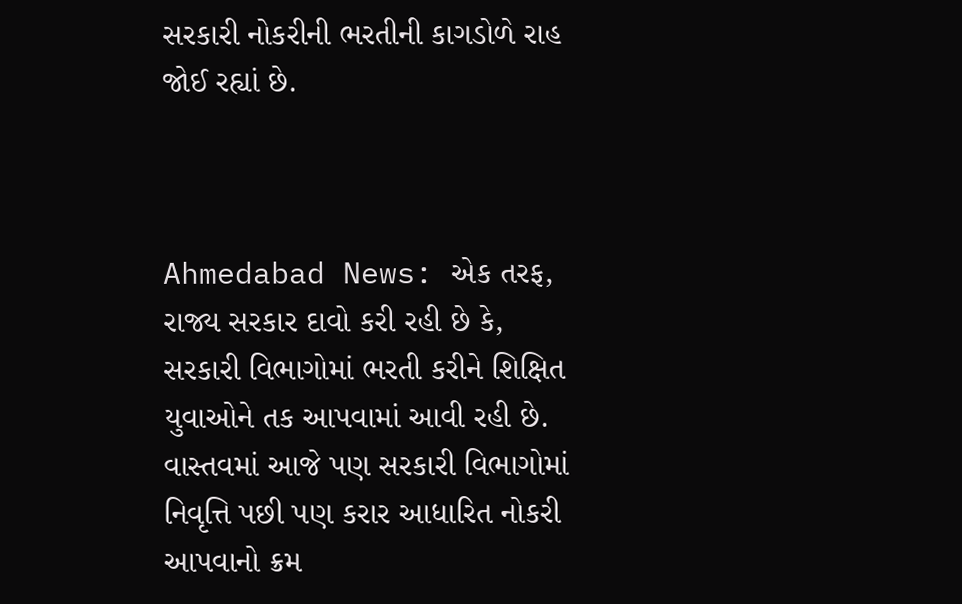સરકારી નોકરીની ભરતીની કાગડોળે રાહ જોઈ રહ્યાં છે.



Ahmedabad News: એક તરફ, રાજ્ય સરકાર દાવો કરી રહી છે કે, સરકારી વિભાગોમાં ભરતી કરીને શિક્ષિત યુવાઓને તક આપવામાં આવી રહી છે. વાસ્તવમાં આજે પણ સરકારી વિભાગોમાં નિવૃત્તિ પછી પણ કરાર આધારિત નોકરી આપવાનો ક્રમ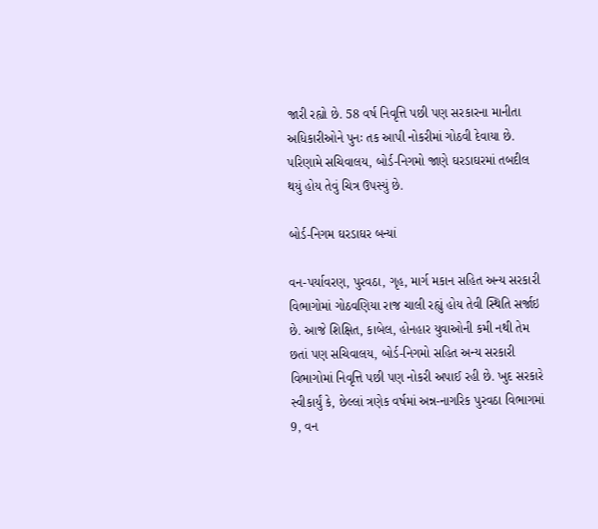જારી રહ્યો છે. 58 વર્ષ નિવૃત્તિ પછી પણ સરકારના માનીતા અધિકારીઓને પુનઃ તક આપી નોકરીમાં ગોઠવી દેવાયા છે. પરિણામે સચિવાલય, બોર્ડ-નિગમો જાણે ઘરડાઘરમાં તબદીલ થયું હોય તેવું ચિત્ર ઉપસ્યું છે.

બોર્ડ-નિગમ ઘરડાઘર બન્યાં

વન-પર્યાવરણ, પુરવઠા, ગૃહ, માર્ગ મકાન સહિત અન્ય સરકારી વિભાગોમાં ગોઠવણિયા રાજ ચાલી રહ્યું હોય તેવી સ્થિતિ સર્જાઇ છે. આજે શિક્ષિત, કાબેલ, હોનહાર યુવાઓની કમી નથી તેમ છતાં પણ સચિવાલય, બોર્ડ-નિગમો સહિત અન્ય સરકારી વિભાગોમાં નિવૃત્તિ પછી પણ નોકરી અપાઈ રહી છે. ખુદ સરકારે સ્વીકાર્યું કે, છેલ્લાં ત્રણેક વર્ષમાં અન્ન-નાગરિક પુરવઠા વિભાગમાં 9, વન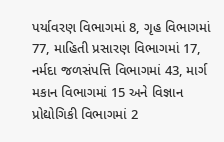પર્યાવરણ વિભાગમાં 8, ગૃહ વિભાગમાં 77, માહિતી પ્રસારણ વિભાગમાં 17, નર્મદા જળસંપત્તિ વિભાગમાં 43, માર્ગ મકાન વિભાગમાં 15 અને વિજ્ઞાન પ્રોદ્યોગિકી વિભાગમાં 2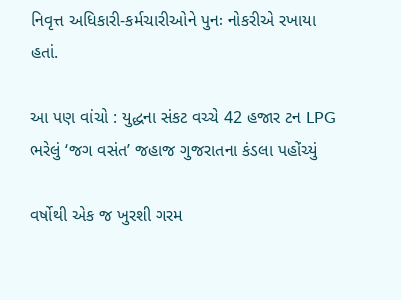નિવૃત્ત અધિકારી-કર્મચારીઓને પુનઃ નોકરીએ રખાયા હતાં.

આ પણ વાંચો : યુદ્ધના સંકટ વચ્ચે 42 હજાર ટન LPG ભરેલું ‘જગ વસંત’ જહાજ ગુજરાતના કંડલા પહોંચ્યું

વર્ષોથી એક જ ખુરશી ગરમ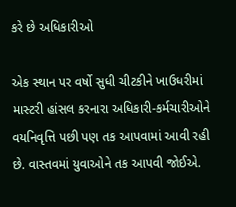કરે છે અધિકારીઓ

એક સ્થાન પર વર્ષો સુધી ચીટકીને ખાઉધરીમાં માસ્ટરી હાંસલ કરનારા અધિકારી-કર્મચારીઓને વયનિવૃત્તિ પછી પણ તક આપવામાં આવી રહી છે. વાસ્તવમાં યુવાઓને તક આપવી જોઈએ.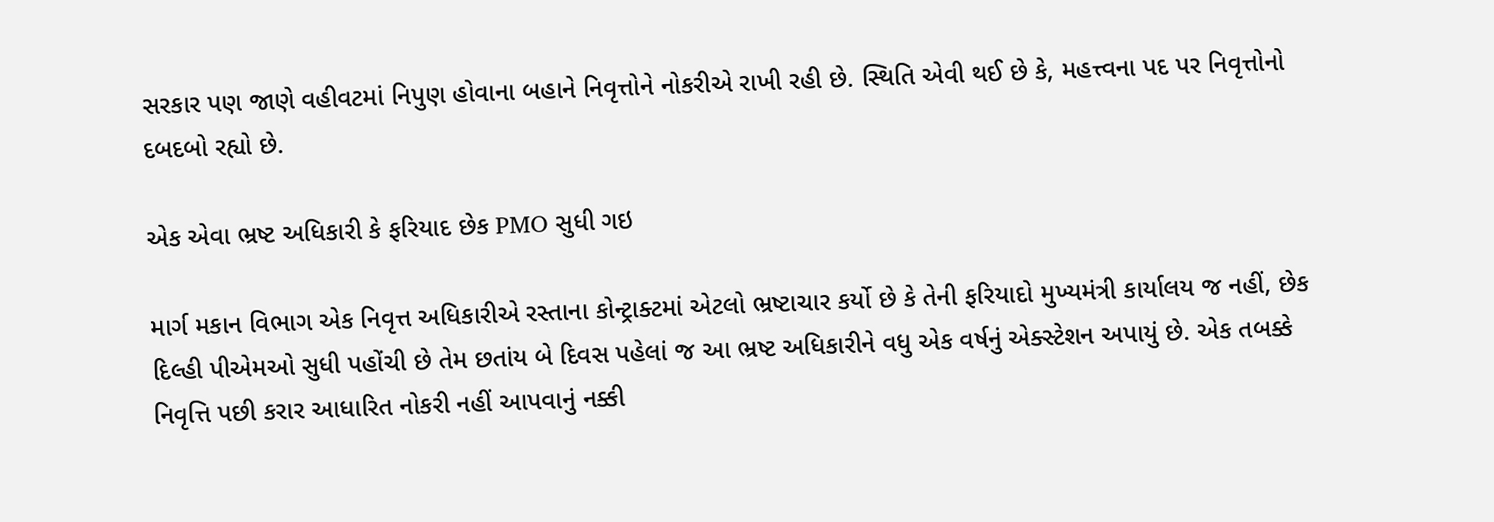સરકાર પણ જાણે વહીવટમાં નિપુણ હોવાના બહાને નિવૃત્તોને નોકરીએ રાખી રહી છે. સ્થિતિ એવી થઈ છે કે, મહત્ત્વના પદ પર નિવૃત્તોનો દબદબો રહ્યો છે.

એક એવા ભ્રષ્ટ અધિકારી કે ફરિયાદ છેક PMO સુધી ગઇ

માર્ગ મકાન વિભાગ એક નિવૃત્ત અધિકારીએ રસ્તાના કોન્ટ્રાક્ટમાં એટલો ભ્રષ્ટાચાર કર્યો છે કે તેની ફરિયાદો મુખ્યમંત્રી કાર્યાલય જ નહીં, છેક દિલ્હી પીએમઓ સુધી પહોંચી છે તેમ છતાંય બે દિવસ પહેલાં જ આ ભ્રષ્ટ અધિકારીને વધુ એક વર્ષનું એક્સ્ટેશન અપાયું છે. એક તબક્કે નિવૃત્તિ પછી કરાર આધારિત નોકરી નહીં આપવાનું નક્કી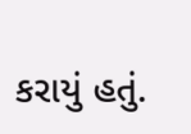કરાયું હતું.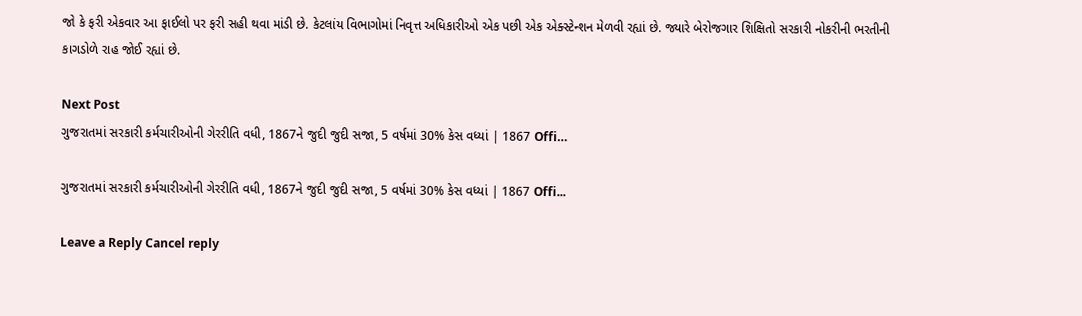જો કે ફરી એકવાર આ ફાઈલો પર ફરી સહી થવા માંડી છે. કેટલાંય વિભાગોમાં નિવૃત્ત અધિકારીઓ એક પછી એક એક્સ્ટેન્શન મેળવી રહ્યાં છે. જ્યારે બેરોજગાર શિક્ષિતો સરકારી નોકરીની ભરતીની કાગડોળે રાહ જોઈ રહ્યાં છે.

Next Post
ગુજરાતમાં સરકારી કર્મચારીઓની ગેરરીતિ વધી, 1867ને જુદી જુદી સજા, 5 વર્ષમાં 30% કેસ વધ્યાં | 1867 Offi…

ગુજરાતમાં સરકારી કર્મચારીઓની ગેરરીતિ વધી, 1867ને જુદી જુદી સજા, 5 વર્ષમાં 30% કેસ વધ્યાં | 1867 Offi...

Leave a Reply Cancel reply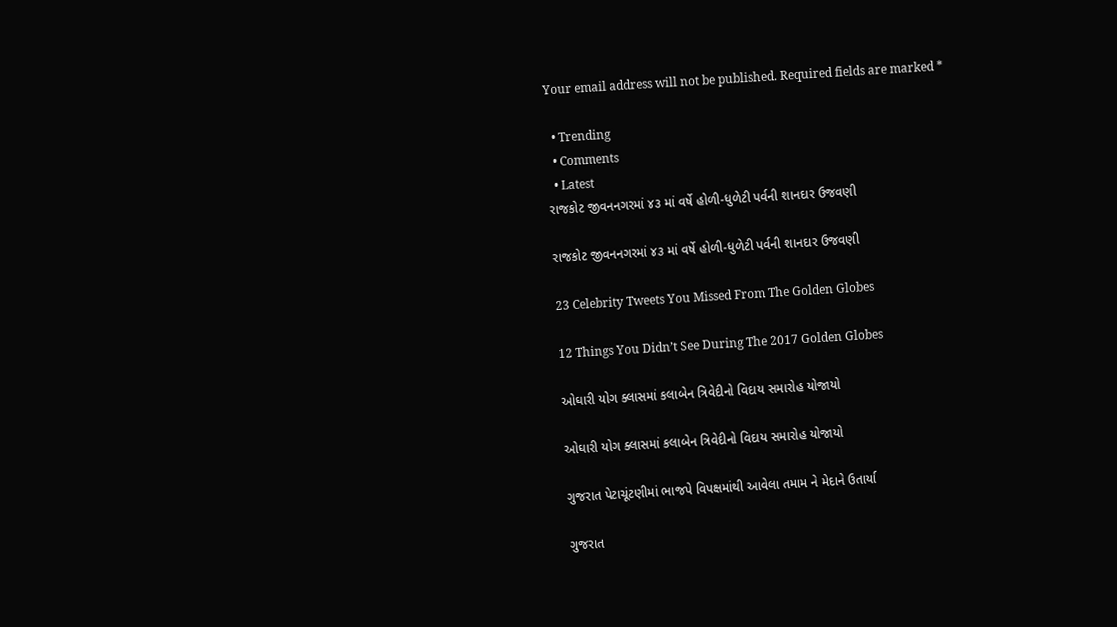Your email address will not be published. Required fields are marked *

  • Trending
  • Comments
  • Latest
રાજકોટ જીવનનગરમાં ૪૩ માં વર્ષે હોળી-ધુળેટી પર્વની શાનદાર ઉજવણી

રાજકોટ જીવનનગરમાં ૪૩ માં વર્ષે હોળી-ધુળેટી પર્વની શાનદાર ઉજવણી

23 Celebrity Tweets You Missed From The Golden Globes

12 Things You Didn’t See During The 2017 Golden Globes

ઓઘારી યોગ ક્લાસમાં કલાબેન ત્રિવેદીનો વિદાય સમારોહ યોજાયો

ઓઘારી યોગ ક્લાસમાં કલાબેન ત્રિવેદીનો વિદાય સમારોહ યોજાયો

ગુજરાત પેટાચૂંટણીમાં ભાજપે વિપક્ષમાંથી આવેલા તમામ ને મેદાને ઉતાર્યા

ગુજરાત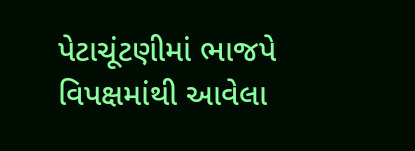પેટાચૂંટણીમાં ભાજપે વિપક્ષમાંથી આવેલા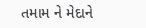તમામ ને મેદાને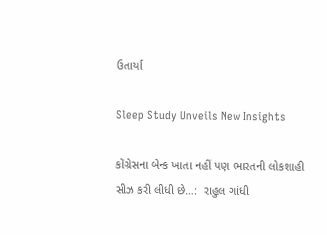ઉતાર્યા

Sleep Study Unveils New Insights

કોંગ્રેસના બેન્ક ખાતા નહીં પણ ભારતની લોકશાહી સીઝ કરી લીધી છે…:  રાહુલ ગાંધી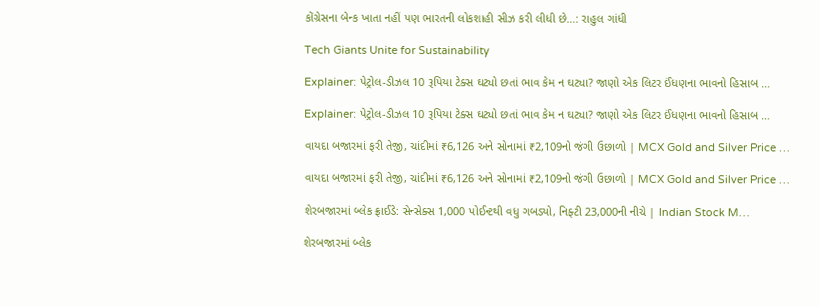કોંગ્રેસના બેન્ક ખાતા નહીં પણ ભારતની લોકશાહી સીઝ કરી લીધી છે…: રાહુલ ગાંધી

Tech Giants Unite for Sustainability

Explainer: પેટ્રોલ-ડીઝલ 10 રૂપિયા ટેક્સ ઘટ્યો છતાં ભાવ કેમ ન ઘટ્યા? જાણો એક લિટર ઈંધણના ભાવનો હિસાબ …

Explainer: પેટ્રોલ-ડીઝલ 10 રૂપિયા ટેક્સ ઘટ્યો છતાં ભાવ કેમ ન ઘટ્યા? જાણો એક લિટર ઈંધણના ભાવનો હિસાબ …

વાયદા બજારમાં ફરી તેજી, ચાંદીમાં ₹6,126 અને સોનામાં ₹2,109નો જંગી ઉછાળો | MCX Gold and Silver Price …

વાયદા બજારમાં ફરી તેજી, ચાંદીમાં ₹6,126 અને સોનામાં ₹2,109નો જંગી ઉછાળો | MCX Gold and Silver Price …

શેરબજારમાં બ્લેક ફ્રાઈડે: સેન્સેક્સ 1,000 પોઈન્ટથી વધુ ગબડ્યો, નિફ્ટી 23,000ની નીચે | Indian Stock M…

શેરબજારમાં બ્લેક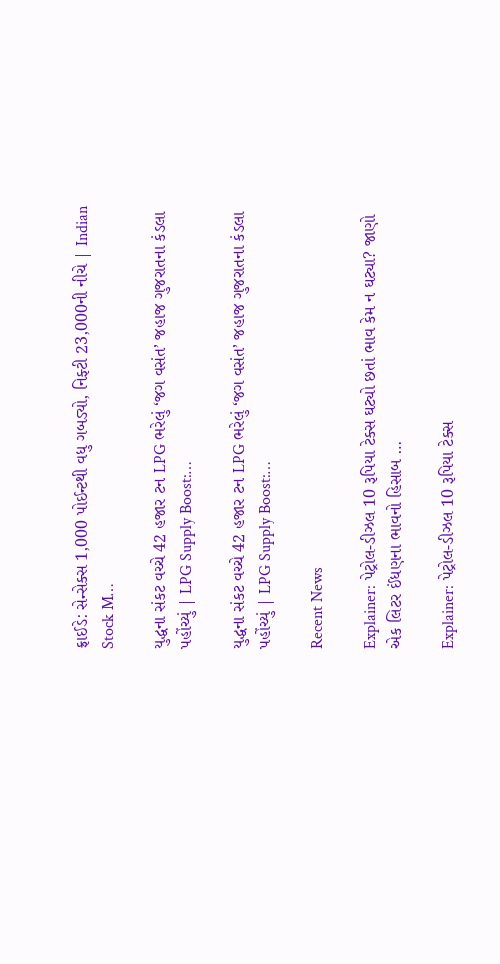ફ્રાઈડે: સેન્સેક્સ 1,000 પોઈન્ટથી વધુ ગબડ્યો, નિફ્ટી 23,000ની નીચે | Indian Stock M…

યુદ્ધના સંકટ વચ્ચે 42 હજાર ટન LPG ભરેલું ‘જગ વસંત’ જહાજ ગુજરાતના કંડલા પહોંચ્યું | LPG Supply Boost:…

યુદ્ધના સંકટ વચ્ચે 42 હજાર ટન LPG ભરેલું ‘જગ વસંત’ જહાજ ગુજરાતના કંડલા પહોંચ્યું | LPG Supply Boost:…

Recent News

Explainer: પેટ્રોલ-ડીઝલ 10 રૂપિયા ટેક્સ ઘટ્યો છતાં ભાવ કેમ ન ઘટ્યા? જાણો એક લિટર ઈંધણના ભાવનો હિસાબ …

Explainer: પેટ્રોલ-ડીઝલ 10 રૂપિયા ટેક્સ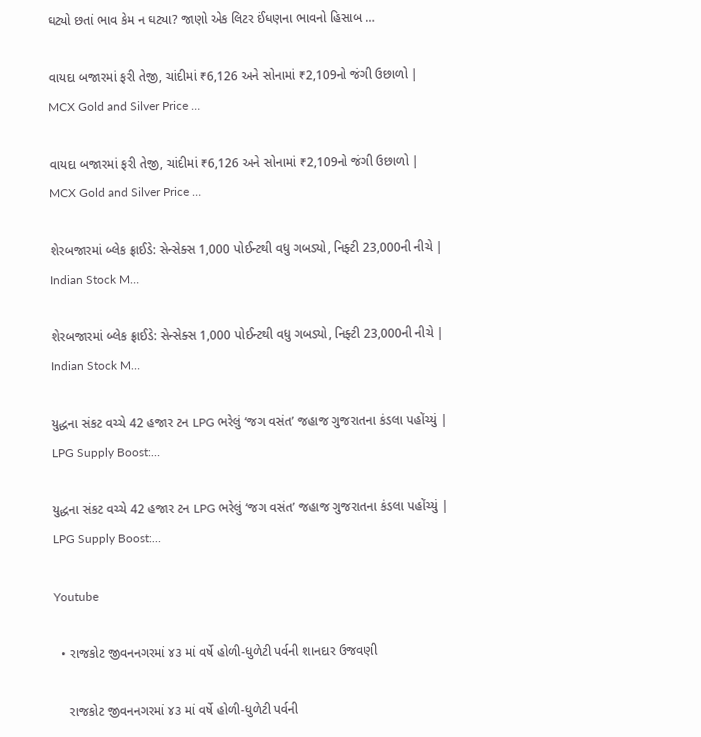ઘટ્યો છતાં ભાવ કેમ ન ઘટ્યા? જાણો એક લિટર ઈંધણના ભાવનો હિસાબ …

વાયદા બજારમાં ફરી તેજી, ચાંદીમાં ₹6,126 અને સોનામાં ₹2,109નો જંગી ઉછાળો | MCX Gold and Silver Price …

વાયદા બજારમાં ફરી તેજી, ચાંદીમાં ₹6,126 અને સોનામાં ₹2,109નો જંગી ઉછાળો | MCX Gold and Silver Price …

શેરબજારમાં બ્લેક ફ્રાઈડે: સેન્સેક્સ 1,000 પોઈન્ટથી વધુ ગબડ્યો, નિફ્ટી 23,000ની નીચે | Indian Stock M…

શેરબજારમાં બ્લેક ફ્રાઈડે: સેન્સેક્સ 1,000 પોઈન્ટથી વધુ ગબડ્યો, નિફ્ટી 23,000ની નીચે | Indian Stock M…

યુદ્ધના સંકટ વચ્ચે 42 હજાર ટન LPG ભરેલું ‘જગ વસંત’ જહાજ ગુજરાતના કંડલા પહોંચ્યું | LPG Supply Boost:…

યુદ્ધના સંકટ વચ્ચે 42 હજાર ટન LPG ભરેલું ‘જગ વસંત’ જહાજ ગુજરાતના કંડલા પહોંચ્યું | LPG Supply Boost:…

Youtube

  • રાજકોટ જીવનનગરમાં ૪૩ માં વર્ષે હોળી-ધુળેટી પર્વની શાનદાર ઉજવણી

    રાજકોટ જીવનનગરમાં ૪૩ માં વર્ષે હોળી-ધુળેટી પર્વની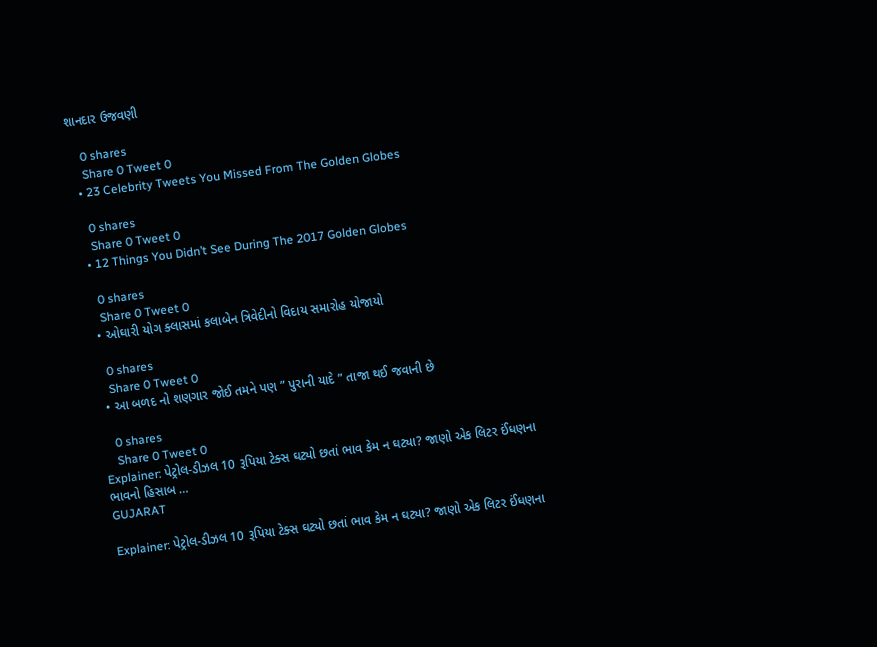શાનદાર ઉજવણી

    0 shares
    Share 0 Tweet 0
  • 23 Celebrity Tweets You Missed From The Golden Globes

    0 shares
    Share 0 Tweet 0
  • 12 Things You Didn’t See During The 2017 Golden Globes

    0 shares
    Share 0 Tweet 0
  • ઓઘારી યોગ ક્લાસમાં કલાબેન ત્રિવેદીનો વિદાય સમારોહ યોજાયો

    0 shares
    Share 0 Tweet 0
  • આ બળદ નો શણગાર જોઈ તમને પણ ” પુરાની યાદે ” તાજા થઈ જવાની છે

    0 shares
    Share 0 Tweet 0
Explainer: પેટ્રોલ-ડીઝલ 10 રૂપિયા ટેક્સ ઘટ્યો છતાં ભાવ કેમ ન ઘટ્યા? જાણો એક લિટર ઈંધણના ભાવનો હિસાબ …
GUJARAT

Explainer: પેટ્રોલ-ડીઝલ 10 રૂપિયા ટેક્સ ઘટ્યો છતાં ભાવ કેમ ન ઘટ્યા? જાણો એક લિટર ઈંધણના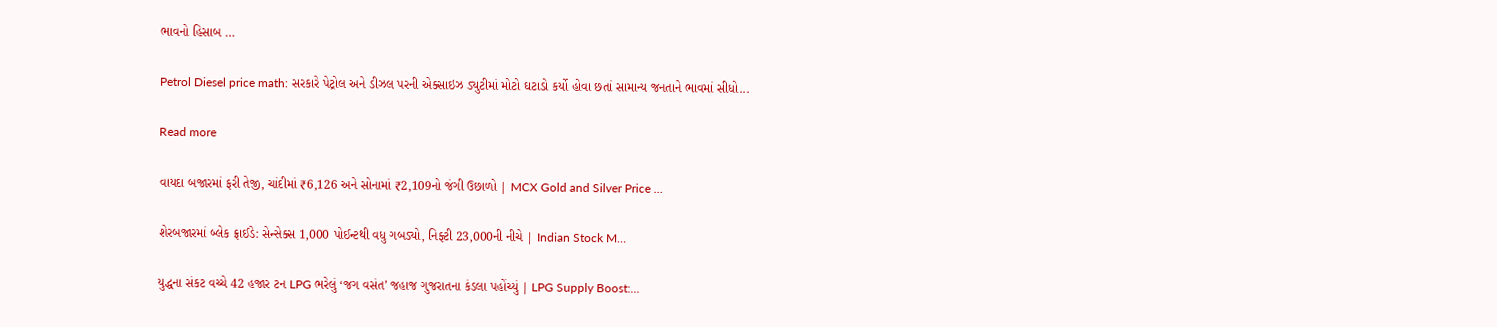ભાવનો હિસાબ …

Petrol Diesel price math: સરકારે પેટ્રોલ અને ડીઝલ પરની એક્સાઇઝ ડ્યુટીમાં મોટો ઘટાડો કર્યો હોવા છતાં સામાન્ય જનતાને ભાવમાં સીધો...

Read more

વાયદા બજારમાં ફરી તેજી, ચાંદીમાં ₹6,126 અને સોનામાં ₹2,109નો જંગી ઉછાળો | MCX Gold and Silver Price …

શેરબજારમાં બ્લેક ફ્રાઈડે: સેન્સેક્સ 1,000 પોઈન્ટથી વધુ ગબડ્યો, નિફ્ટી 23,000ની નીચે | Indian Stock M…

યુદ્ધના સંકટ વચ્ચે 42 હજાર ટન LPG ભરેલું ‘જગ વસંત’ જહાજ ગુજરાતના કંડલા પહોંચ્યું | LPG Supply Boost:…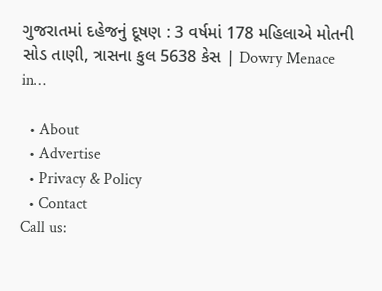ગુજરાતમાં દહેજનું દૂષણ : 3 વર્ષમાં 178 મહિલાએ મોતની સોડ તાણી, ત્રાસના કુલ 5638 કેસ | Dowry Menace in…

  • About
  • Advertise
  • Privacy & Policy
  • Contact
Call us: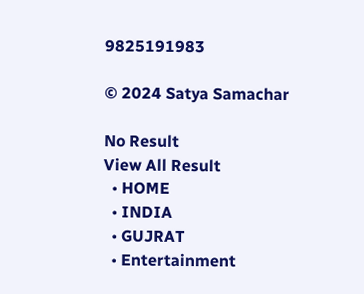9825191983

© 2024 Satya Samachar

No Result
View All Result
  • HOME
  • INDIA
  • GUJRAT
  • Entertainment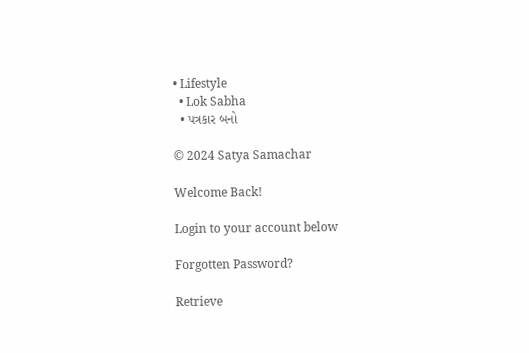• Lifestyle
  • Lok Sabha
  • પત્રકાર બનો

© 2024 Satya Samachar

Welcome Back!

Login to your account below

Forgotten Password?

Retrieve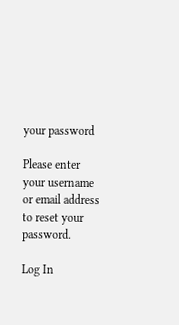your password

Please enter your username or email address to reset your password.

Log In